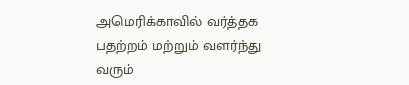அமெரிக்காவில் வர்த்தக பதற்றம் மற்றும் வளர்ந்து வரும்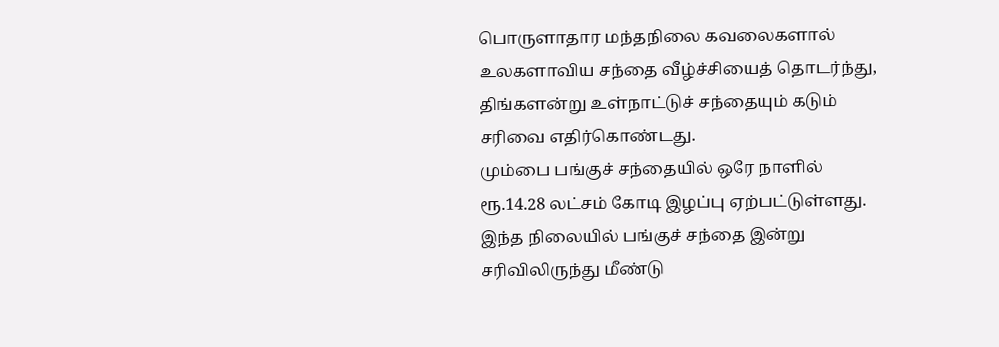பொருளாதார மந்தநிலை கவலைகளால் உலகளாவிய சந்தை வீழ்ச்சியைத் தொடர்ந்து, திங்களன்று உள்நாட்டுச் சந்தையும் கடும் சரிவை எதிர்கொண்டது.
மும்பை பங்குச் சந்தையில் ஒரே நாளில் ரூ.14.28 லட்சம் கோடி இழப்பு ஏற்பட்டுள்ளது. இந்த நிலையில் பங்குச் சந்தை இன்று சரிவிலிருந்து மீண்டு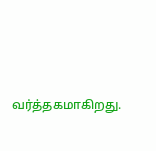வர்த்தகமாகிறது.